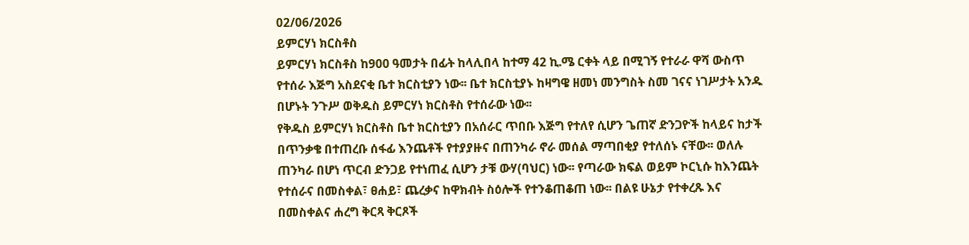02/06/2026
ይምርሃነ ክርስቶስ
ይምርሃነ ክርስቶስ ከ900 ዓመታት በፊት ከላሊበላ ከተማ 42 ኪ.ሜ ርቀት ላይ በሚገኝ የተራራ ዋሻ ውስጥ የተሰራ እጅግ አስደናቂ ቤተ ክርስቲያን ነው፡፡ ቤተ ክርስቲያኑ ከዛግዌ ዘመነ መንግስት ስመ ገናና ነገሥታት አንዱ በሆኑት ንጉሥ ወቅዱስ ይምርሃነ ክርስቶስ የተሰራው ነው፡፡
የቅዱስ ይምርሃነ ክርስቶስ ቤተ ክርስቲያን በአሰራር ጥበቡ እጅግ የተለየ ሲሆን ጌጠኛ ድንጋዮች ከላይና ከታች በጥንቃቄ በተጠረቡ ሰፋፊ እንጨቶች የተያያዙና በጠንካራ ኖራ መሰል ማጣበቂያ የተለሰኑ ናቸው፡፡ ወለሉ ጠንካራ በሆነ ጥርብ ድንጋይ የተነጠፈ ሲሆን ታቹ ውሃ(ባህር) ነው፡፡ የጣራው ክፍል ወይም ኮርኒሱ ከእንጨት የተሰራና በመስቀል፣ ፀሐይ፣ ጨረቃና ከዋክብት ስዕሎች የተንቆጠቆጠ ነው፡፡ በልዩ ሁኔታ የተቀረጹ እና በመስቀልና ሐረግ ቅርጻ ቅርጾች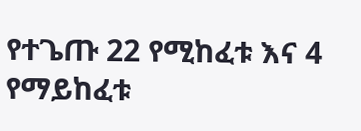የተጌጡ 22 የሚከፈቱ እና 4 የማይከፈቱ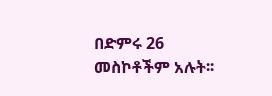በድምሩ 26 መስኮቶችም አሉት፡፡